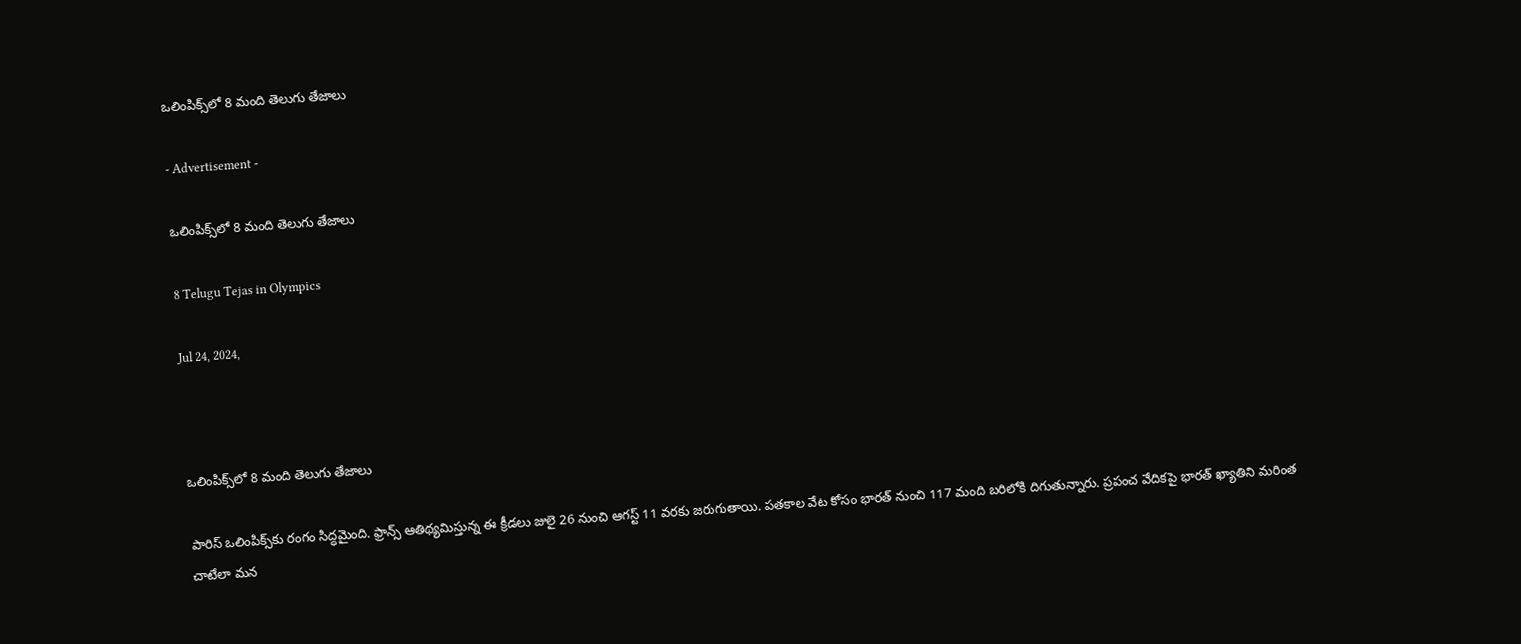ఒలింపిక్స్‌లో 8 మంది తెలుగు తేజాలు

- Advertisement -

ఒలింపిక్స్‌లో 8 మంది తెలుగు తేజాలు

8 Telugu Tejas in Olympics

Jul 24, 2024,



ఒలింపిక్స్‌లో 8 మంది తెలుగు తేజాలు

పారిస్ ఒలింపిక్స్‌కు రంగం సిద్ధమైంది. ఫ్రాన్స్ ఆతిథ్యమిస్తున్న ఈ క్రీడలు జులై 26 నుంచి ఆగస్ట్ 11 వరకు జరుగుతాయి. పతకాల వేట కోసం భారత్ నుంచి 117 మంది బరిలోకి దిగుతున్నారు. ప్రపంచ వేదికపై భారత్ ఖ్యాతిని మరింత చాటేలా మన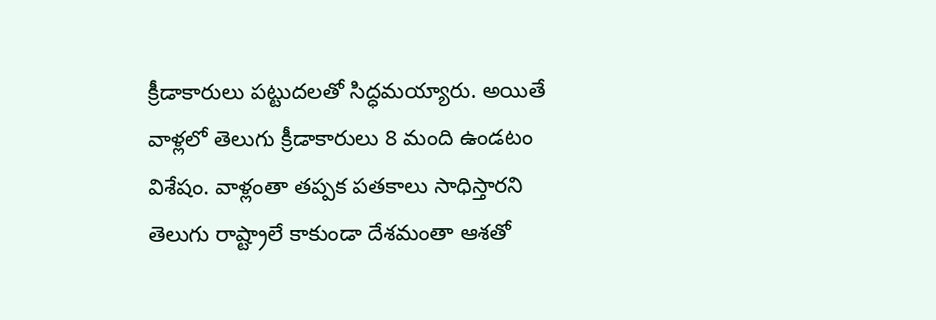క్రీడాకారులు పట్టుదలతో సిద్ధమయ్యారు. అయితే వాళ్లలో తెలుగు క్రీడాకారులు 8 మంది ఉండటం విశేషం. వాళ్లంతా తప్పక పతకాలు సాధిస్తారని తెలుగు రాష్ట్రాలే కాకుండా దేశమంతా ఆశతో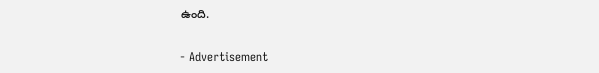ఉంది.

- Advertisement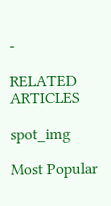-

RELATED ARTICLES

spot_img

Most Popular